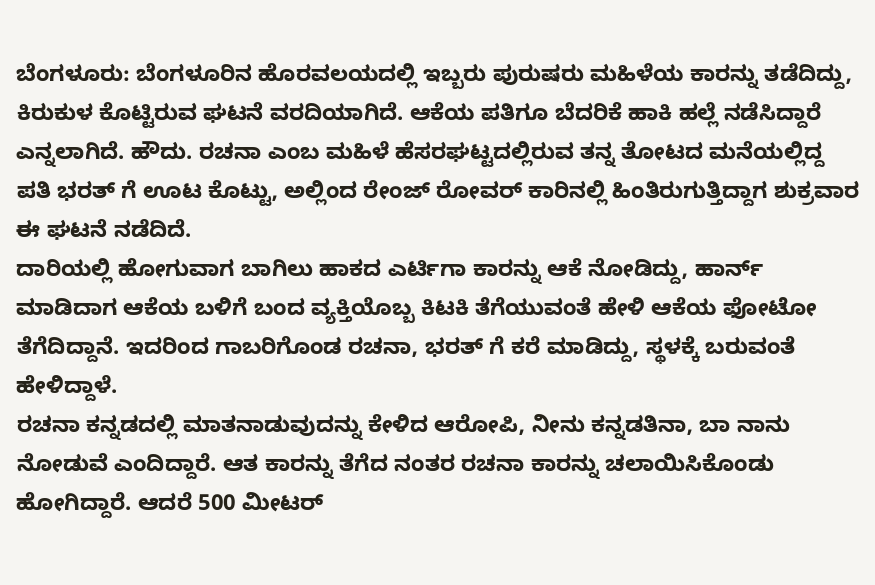ಬೆಂಗಳೂರು: ಬೆಂಗಳೂರಿನ ಹೊರವಲಯದಲ್ಲಿ ಇಬ್ಬರು ಪುರುಷರು ಮಹಿಳೆಯ ಕಾರನ್ನು ತಡೆದಿದ್ದು, ಕಿರುಕುಳ ಕೊಟ್ಟಿರುವ ಘಟನೆ ವರದಿಯಾಗಿದೆ. ಆಕೆಯ ಪತಿಗೂ ಬೆದರಿಕೆ ಹಾಕಿ ಹಲ್ಲೆ ನಡೆಸಿದ್ದಾರೆ ಎನ್ನಲಾಗಿದೆ. ಹೌದು. ರಚನಾ ಎಂಬ ಮಹಿಳೆ ಹೆಸರಘಟ್ಟದಲ್ಲಿರುವ ತನ್ನ ತೋಟದ ಮನೆಯಲ್ಲಿದ್ದ ಪತಿ ಭರತ್ ಗೆ ಊಟ ಕೊಟ್ಟು, ಅಲ್ಲಿಂದ ರೇಂಜ್ ರೋವರ್ ಕಾರಿನಲ್ಲಿ ಹಿಂತಿರುಗುತ್ತಿದ್ದಾಗ ಶುಕ್ರವಾರ ಈ ಘಟನೆ ನಡೆದಿದೆ.
ದಾರಿಯಲ್ಲಿ ಹೋಗುವಾಗ ಬಾಗಿಲು ಹಾಕದ ಎರ್ಟಿಗಾ ಕಾರನ್ನು ಆಕೆ ನೋಡಿದ್ದು, ಹಾರ್ನ್ ಮಾಡಿದಾಗ ಆಕೆಯ ಬಳಿಗೆ ಬಂದ ವ್ಯಕ್ತಿಯೊಬ್ಬ ಕಿಟಕಿ ತೆಗೆಯುವಂತೆ ಹೇಳಿ ಆಕೆಯ ಫೋಟೋ ತೆಗೆದಿದ್ದಾನೆ. ಇದರಿಂದ ಗಾಬರಿಗೊಂಡ ರಚನಾ, ಭರತ್ ಗೆ ಕರೆ ಮಾಡಿದ್ದು, ಸ್ಥಳಕ್ಕೆ ಬರುವಂತೆ ಹೇಳಿದ್ದಾಳೆ.
ರಚನಾ ಕನ್ನಡದಲ್ಲಿ ಮಾತನಾಡುವುದನ್ನು ಕೇಳಿದ ಆರೋಪಿ, ನೀನು ಕನ್ನಡತಿನಾ, ಬಾ ನಾನು ನೋಡುವೆ ಎಂದಿದ್ದಾರೆ. ಆತ ಕಾರನ್ನು ತೆಗೆದ ನಂತರ ರಚನಾ ಕಾರನ್ನು ಚಲಾಯಿಸಿಕೊಂಡು ಹೋಗಿದ್ದಾರೆ. ಆದರೆ 500 ಮೀಟರ್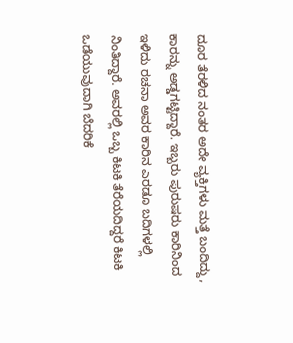ದೂರ ತೆರಳಿದ ನಂತರ ಅದೇ ವ್ಯಕ್ತಿಗಳು ಮತ್ತೆ ಬಂದಿದ್ದು, ಕಾರನ್ನು ಅಡ್ಡಗಟ್ಟಿದ್ದಾರೆ. ಇಬ್ಬರು ಪುರುಷರು ಕಾರಿನಿಂದ ಇಳಿದು ರಚನಾ ಅವರ ಕಾರಿನ ಎರಡೂ ಬದಿಗಳಲ್ಲಿ ನಿಂತಿದ್ದಾರೆ. ಅವರಲ್ಲಿ ಒಬ್ಬ ಕಿಟಕಿ ತೆರೆಯದಿದ್ದರೆ ಕಿಟಕಿ ಒಡೆಯುವುದಾಗಿ ಬೆದರಿಕೆ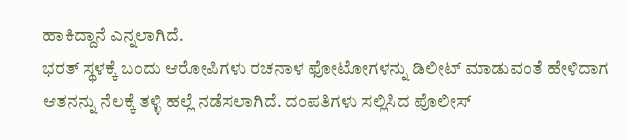ಹಾಕಿದ್ದಾನೆ ಎನ್ನಲಾಗಿದೆ.
ಭರತ್ ಸ್ಥಳಕ್ಕೆ ಬಂದು ಆರೋಪಿಗಳು ರಚನಾಳ ಫೋಟೋಗಳನ್ನು ಡಿಲೀಟ್ ಮಾಡುವಂತೆ ಹೇಳಿದಾಗ ಆತನನ್ನು ನೆಲಕ್ಕೆ ತಳ್ಳಿ ಹಲ್ಲೆ ನಡೆಸಲಾಗಿದೆ. ದಂಪತಿಗಳು ಸಲ್ಲಿಸಿದ ಪೊಲೀಸ್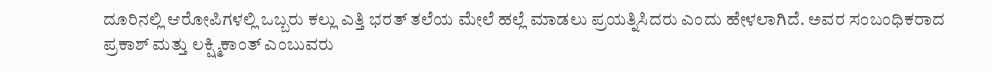ದೂರಿನಲ್ಲಿ ಆರೋಪಿಗಳಲ್ಲಿ ಒಬ್ಬರು ಕಲ್ಲು ಎತ್ತಿ ಭರತ್ ತಲೆಯ ಮೇಲೆ ಹಲ್ಲೆ ಮಾಡಲು ಪ್ರಯತ್ನಿಸಿದರು ಎಂದು ಹೇಳಲಾಗಿದೆ. ಅವರ ಸಂಬಂಧಿಕರಾದ ಪ್ರಕಾಶ್ ಮತ್ತು ಲಕ್ಷ್ಮಿಕಾಂತ್ ಎಂಬುವರು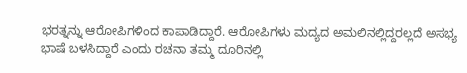ಭರತ್ನನ್ನು ಆರೋಪಿಗಳಿಂದ ಕಾಪಾಡಿದ್ದಾರೆ. ಆರೋಪಿಗಳು ಮದ್ಯದ ಅಮಲಿನಲ್ಲಿದ್ದರಲ್ಲದೆ ಅಸಭ್ಯ ಭಾಷೆ ಬಳಸಿದ್ದಾರೆ ಎಂದು ರಚನಾ ತಮ್ಮ ದೂರಿನಲ್ಲಿ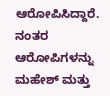ಆರೋಪಿಸಿದ್ದಾರೆ.
ನಂತರ ಆರೋಪಿಗಳನ್ನು ಮಹೇಶ್ ಮತ್ತು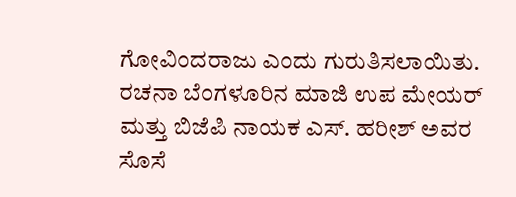ಗೋವಿಂದರಾಜು ಎಂದು ಗುರುತಿಸಲಾಯಿತು. ರಚನಾ ಬೆಂಗಳೂರಿನ ಮಾಜಿ ಉಪ ಮೇಯರ್ ಮತ್ತು ಬಿಜೆಪಿ ನಾಯಕ ಎಸ್. ಹರೀಶ್ ಅವರ ಸೊಸೆ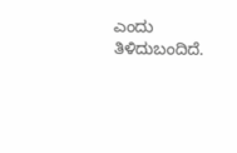ಎಂದು ತಿಳಿದುಬಂದಿದೆ.